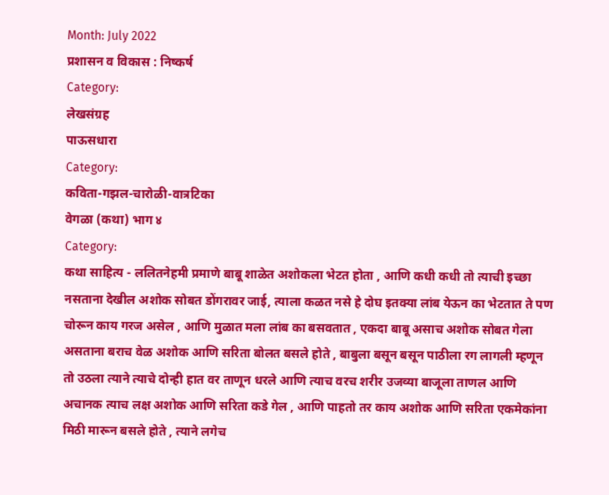Month: July 2022
प्रशासन व विकास : निष्कर्ष
Category:
लेखसंग्रह
पाऊसधारा
Category:
कविता-गझल-चारोळी-वात्रटिका
वेगळा (कथा) भाग ४
Category:
कथा साहित्य - ललितनेहमी प्रमाणे बाबू शाळेत अशोकला भेटत होता , आणि कधी कधी तो त्याची इच्छा नसताना देखील अशोक सोबत डोंगरावर जाई, त्याला कळत नसे हे दोघ इतक्या लांब येऊन का भेटतात ते पण चोरून काय गरज असेल , आणि मुळात मला लांब का बसवतात , एकदा बाबू असाच अशोक सोबत गेला असताना बराच वेळ अशोक आणि सरिता बोलत बसले होते , बाबुला बसून बसून पाठीला रग लागली म्हणून तो उठला त्याने त्याचे दोन्ही हात वर ताणून धरले आणि त्याच वरच शरीर उजव्या बाजूला ताणल आणि अचानक त्याच लक्ष अशोक आणि सरिता कडे गेल , आणि पाहतो तर काय अशोक आणि सरिता एकमेकांना मिठी मारून बसले होते , त्याने लगेच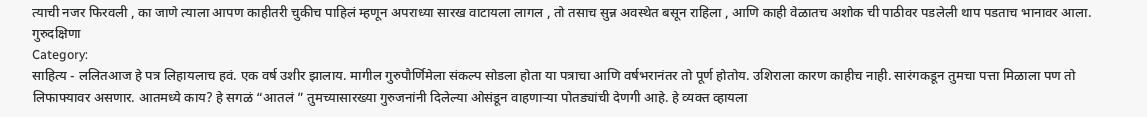त्याची नजर फिरवली , का जाणे त्याला आपण काहीतरी चुकीच पाहिलं म्हणून अपराध्या सारख वाटायला लागल , तो तसाच सुन्न अवस्थेत बसून राहिला , आणि काही वेळातच अशोक ची पाठीवर पडलेली थाप पडताच भानावर आला.
गुरुदक्षिणा
Category:
साहित्य - ललितआज हे पत्र लिहायलाच हवं. एक वर्ष उशीर झालाय. मागील गुरुपौर्णिमेला संकल्प सोडला होता या पत्राचा आणि वर्षभरानंतर तो पूर्ण होतोय. उशिराला कारण काहीच नाही. सारंगकडून तुमचा पत्ता मिळाला पण तो लिफाफ्यावर असणार. आतमध्ये काय? हे सगळं “आतलं ” तुमच्यासारख्या गुरुजनांनी दिलेल्या ओसंडून वाहणाऱ्या पोतड्यांची देणगी आहे. हे व्यक्त व्हायला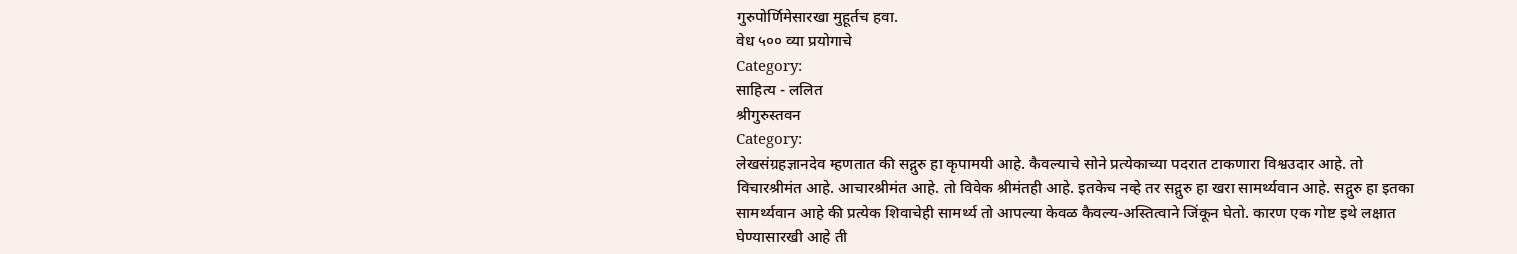गुरुपोर्णिमेसारखा मुहूर्तच हवा.
वेध ५०० व्या प्रयोगाचे
Category:
साहित्य - ललित
श्रीगुरुस्तवन
Category:
लेखसंग्रहज्ञानदेव म्हणतात की सद्गुरु हा कृपामयी आहे. कैवल्याचे सोने प्रत्येकाच्या पदरात टाकणारा विश्वउदार आहे. तो विचारश्रीमंत आहे. आचारश्रीमंत आहे. तो विवेक श्रीमंतही आहे. इतकेच नव्हे तर सद्गुरु हा खरा सामर्थ्यवान आहे. सद्गुरु हा इतका सामर्थ्यवान आहे की प्रत्येक शिवाचेही सामर्थ्य तो आपल्या केवळ कैवल्य-अस्तित्वाने जिंकून घेतो. कारण एक गोष्ट इथे लक्षात घेण्यासारखी आहे ती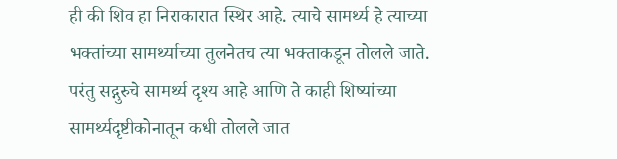ही की शिव हा निराकारात स्थिर आहे. त्याचे सामर्थ्य हे त्याच्या भक्तांच्या सामर्थ्याच्या तुलनेतच त्या भक्ताकडून तोलले जाते. परंतु सद्गुरुचे सामर्थ्य दृश्य आहे आणि ते काही शिष्यांच्या सामर्थ्यदृष्टीकोनातून कधी तोलले जात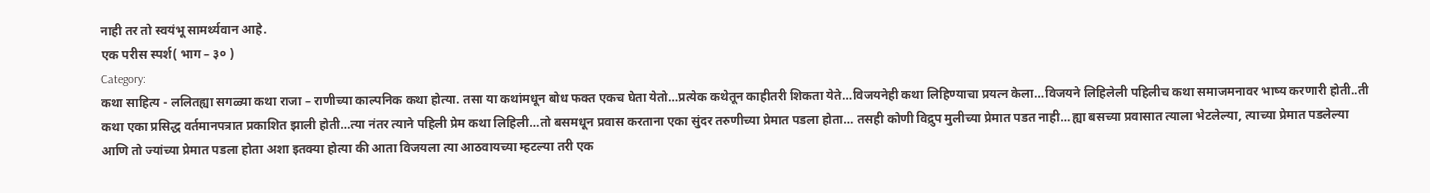नाही तर तो स्वयंभू सामर्थ्यवान आहे.
एक परीस स्पर्श( भाग – ३० )
Category:
कथा साहित्य - ललितह्या सगळ्या कथा राजा – राणीच्या काल्पनिक कथा होत्या. तसा या कथांमधून बोध फक्त एकच घेता येतो…प्रत्येक कथेतून काहीतरी शिकता येते…विजयनेही कथा लिहिण्याचा प्रयत्न केला…विजयने लिहिलेली पहिलीच कथा समाजमनावर भाष्य करणारी होती..ती कथा एका प्रसिद्ध वर्तमानपत्रात प्रकाशित झाली होती…त्या नंतर त्याने पहिली प्रेम कथा लिहिली…तो बसमधून प्रवास करताना एका सुंदर तरुणीच्या प्रेमात पडला होता… तसही कोणी विद्रुप मुलीच्या प्रेमात पडत नाही…ह्या बसच्या प्रवासात त्याला भेटलेल्या, त्याच्या प्रेमात पडलेल्या आणि तो ज्यांच्या प्रेमात पडला होता अशा इतक्या होत्या की आता विजयला त्या आठवायच्या म्हटल्या तरी एक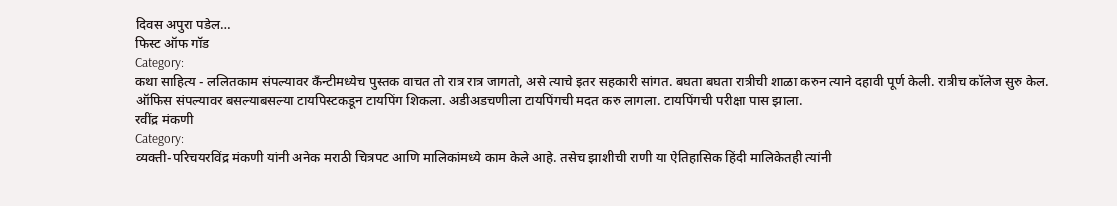दिवस अपुरा पडेल…
फिस्ट ऑफ गॉड
Category:
कथा साहित्य - ललितकाम संपल्यावर कँन्टीमध्येच पुस्तक वाचत तो रात्र रात्र जागतो, असे त्याचे इतर सहकारी सांगत. बघता बघता रात्रीची शाळा करुन त्याने दहावी पूर्ण केली. रात्रीच कॉलेज सुरु केल. ऑफिस संपल्यावर बसल्याबसल्या टायपिस्टकडून टायपिंग शिकला. अडीअडचणीला टायपिंगची मदत करु लागला. टायपिंगची परीक्षा पास झाला.
रवींद्र मंकणी
Category:
व्यक्ती-परिचयरविंद्र मंकणी यांनी अनेक मराठी चित्रपट आणि मालिकांमध्ये काम केले आहे. तसेच झाशीची राणी या ऐतिहासिक हिंदी मालिकेतही त्यांनी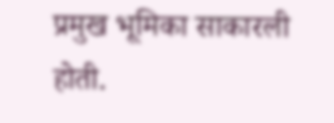प्रमुख भूमिका साकारली होती.